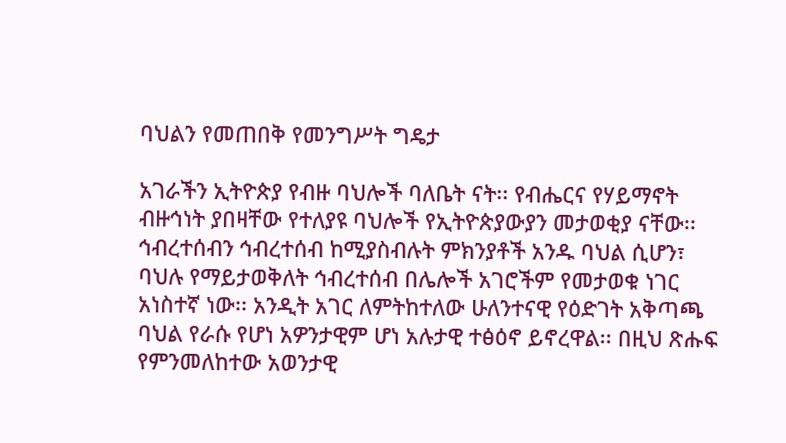ባህልን የመጠበቅ የመንግሥት ግዴታ

አገራችን ኢትዮጵያ የብዙ ባህሎች ባለቤት ናት፡፡ የብሔርና የሃይማኖት ብዙኅነት ያበዛቸው የተለያዩ ባህሎች የኢትዮጵያውያን መታወቂያ ናቸው፡፡
ኅብረተሰብን ኅብረተሰብ ከሚያስብሉት ምክንያቶች አንዱ ባህል ሲሆን፣ ባህሉ የማይታወቅለት ኅብረተሰብ በሌሎች አገሮችም የመታወቁ ነገር አነስተኛ ነው፡፡ አንዲት አገር ለምትከተለው ሁለንተናዊ የዕድገት አቅጣጫ ባህል የራሱ የሆነ አዎንታዊም ሆነ አሉታዊ ተፅዕኖ ይኖረዋል፡፡ በዚህ ጽሑፍ የምንመለከተው አወንታዊ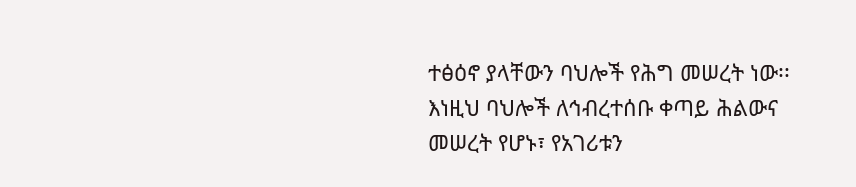ተፅዕኖ ያላቸውን ባህሎች የሕግ መሠረት ነው፡፡ እነዚህ ባህሎች ለኅብረተሰቡ ቀጣይ ሕልውና መሠረት የሆኑ፣ የአገሪቱን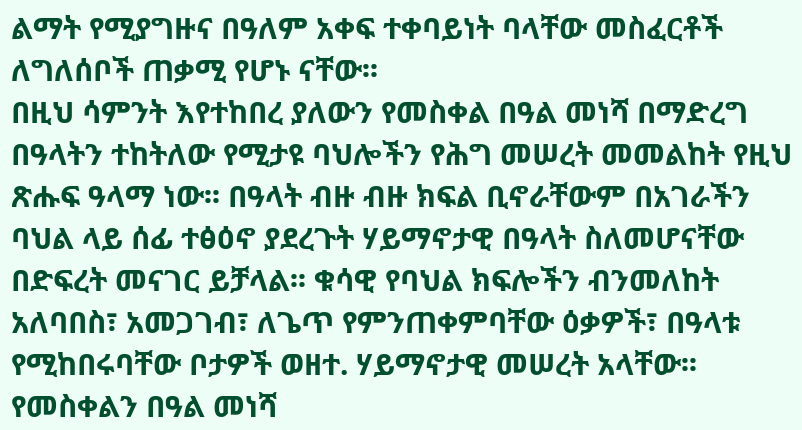ልማት የሚያግዙና በዓለም አቀፍ ተቀባይነት ባላቸው መስፈርቶች ለግለሰቦች ጠቃሚ የሆኑ ናቸው፡፡
በዚህ ሳምንት እየተከበረ ያለውን የመስቀል በዓል መነሻ በማድረግ በዓላትን ተከትለው የሚታዩ ባህሎችን የሕግ መሠረት መመልከት የዚህ ጽሑፍ ዓላማ ነው፡፡ በዓላት ብዙ ብዙ ክፍል ቢኖራቸውም በአገራችን ባህል ላይ ሰፊ ተፅዕኖ ያደረጉት ሃይማኖታዊ በዓላት ስለመሆናቸው በድፍረት መናገር ይቻላል፡፡ ቁሳዊ የባህል ክፍሎችን ብንመለከት አለባበስ፣ አመጋገብ፣ ለጌጥ የምንጠቀምባቸው ዕቃዎች፣ በዓላቱ የሚከበሩባቸው ቦታዎች ወዘተ. ሃይማኖታዊ መሠረት አላቸው፡፡ የመስቀልን በዓል መነሻ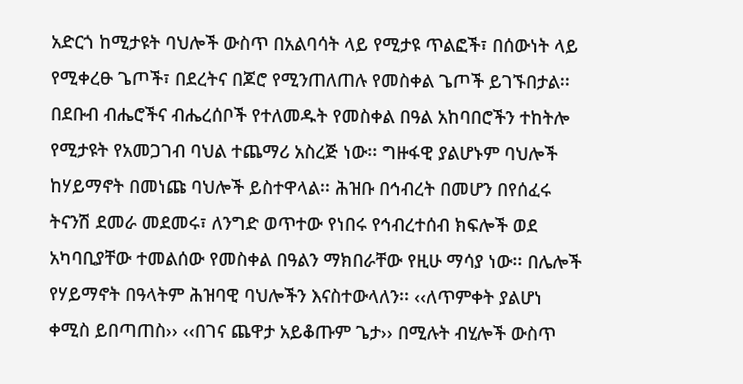አድርጎ ከሚታዩት ባህሎች ውስጥ በአልባሳት ላይ የሚታዩ ጥልፎች፣ በሰውነት ላይ የሚቀረፁ ጌጦች፣ በደረትና በጆሮ የሚንጠለጠሉ የመስቀል ጌጦች ይገኙበታል፡፡ በደቡብ ብሔሮችና ብሔረሰቦች የተለመዱት የመስቀል በዓል አከባበሮችን ተከትሎ የሚታዩት የአመጋገብ ባህል ተጨማሪ አስረጅ ነው፡፡ ግዙፋዊ ያልሆኑም ባህሎች ከሃይማኖት በመነጩ ባህሎች ይስተዋላል፡፡ ሕዝቡ በኅብረት በመሆን በየሰፈሩ ትናንሽ ደመራ መደመሩ፣ ለንግድ ወጥተው የነበሩ የኅብረተሰብ ክፍሎች ወደ አካባቢያቸው ተመልሰው የመስቀል በዓልን ማክበራቸው የዚሁ ማሳያ ነው፡፡ በሌሎች የሃይማኖት በዓላትም ሕዝባዊ ባህሎችን እናስተውላለን፡፡ ‹‹ለጥምቀት ያልሆነ ቀሚስ ይበጣጠስ›› ‹‹በገና ጨዋታ አይቆጡም ጌታ›› በሚሉት ብሂሎች ውስጥ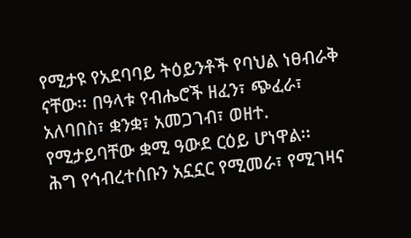የሚታዩ የአደባባይ ትዕይንቶች የባህል ነፀብራቅ ናቸው፡፡ በዓላቱ የብሔሮች ዘፈን፣ ጭፈራ፣ አለባበስ፣ ቋንቋ፣ አመጋገብ፣ ወዘተ. የሚታይባቸው ቋሚ ዓውደ ርዕይ ሆነዋል፡፡
ሕግ የኅብረተሰቡን አኗኗር የሚመራ፣ የሚገዛና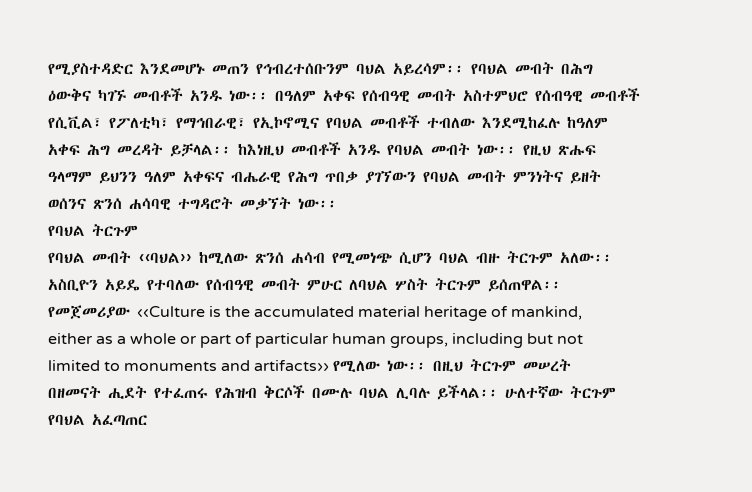የሚያስተዳድር እንደመሆኑ መጠን የኅብረተሰቡንም ባህል አይረሳም፡፡ የባህል መብት በሕግ ዕውቅና ካገኙ መብቶች አንዱ ነው፡፡ በዓለም አቀፍ የሰብዓዊ መብት አስተምህሮ የሰብዓዊ መብቶች የሲቪል፣ የፖለቲካ፣ የማኅበራዊ፣ የኢኮኖሚና የባህል መብቶች ተብለው እንደሚከፈሉ ከዓለም አቀፍ ሕግ መረዳት ይቻላል፡፡ ከእነዚህ መብቶች አንዱ የባህል መብት ነው፡፡ የዚህ ጽሑፍ ዓላማም ይህንን ዓለም አቀፍና ብሔራዊ የሕግ ጥበቃ ያገኘውን የባህል መብት ምንነትና ይዘት ወሰንና ጽንሰ ሐሳባዊ ተግዳሮት መቃኘት ነው፡፡
የባህል ትርጉም
የባህል መብት ‹‹ባህል›› ከሚለው ጽንሰ ሐሳብ የሚመነጭ ሲሆን ባህል ብዙ ትርጉም አለው፡፡ አስቢዮን አይዴ የተባለው የሰብዓዊ መብት ምሁር ለባህል ሦስት ትርጉም ይሰጠዋል፡፡ የመጀመሪያው ‹‹Culture is the accumulated material heritage of mankind, either as a whole or part of particular human groups, including but not limited to monuments and artifacts›› የሚለው ነው፡፡ በዚህ ትርጉም መሠረት በዘመናት ሒደት የተፈጠሩ የሕዝብ ቅርሶች በሙሉ ባህል ሊባሉ ይችላል፡፡ ሁለተኛው ትርጉም የባህል አፈጣጠር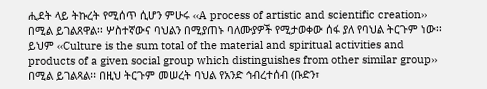ሒደት ላይ ትኩረት የሚሰጥ ሲሆን ምሁሩ ‹‹A process of artistic and scientific creation›› በሚል ይገልጸዋል፡፡ ሦስተኛውና ባህልን በሚያጠኑ ባለሙያዎች የሚታወቀው ሰፋ ያለ የባህል ትርጉም ነው፡፡ ይህም ‹‹Culture is the sum total of the material and spiritual activities and products of a given social group which distinguishes from other similar group›› በሚል ይገልጻል፡፡ በዚህ ትርጉም መሠረት ባህል የአንድ ኅብረተሰብ (ቡድን፣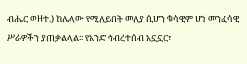ብሔር ወዘተ.) ከሌላው የሚለይበት መለያ ሲሆን ቁሳዊም ሆነ መንፈሳዊ ሥራዎችን ያጠቃልላል፡፡ የአንድ ኅብረተሰብ አኗኗር፣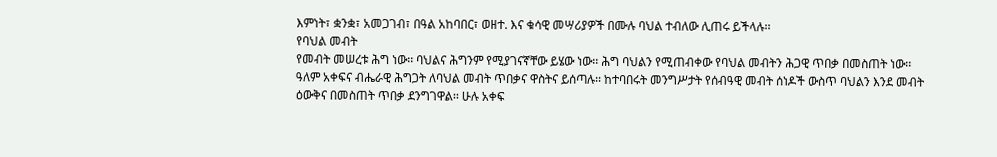እምነት፣ ቋንቋ፣ አመጋገብ፣ በዓል አከባበር፣ ወዘተ. እና ቁሳዊ መሣሪያዎች በሙሉ ባህል ተብለው ሊጠሩ ይችላሉ፡፡
የባህል መብት
የመብት መሠረቱ ሕግ ነው፡፡ ባህልና ሕግንም የሚያገናኛቸው ይሄው ነው፡፡ ሕግ ባህልን የሚጠብቀው የባህል መብትን ሕጋዊ ጥበቃ በመስጠት ነው፡፡ ዓለም አቀፍና ብሔራዊ ሕግጋት ለባህል መብት ጥበቃና ዋስትና ይሰጣሉ፡፡ ከተባበሩት መንግሥታት የሰብዓዊ መብት ሰነዶች ውስጥ ባህልን እንደ መብት ዕውቅና በመስጠት ጥበቃ ደንግገዋል፡፡ ሁሉ አቀፍ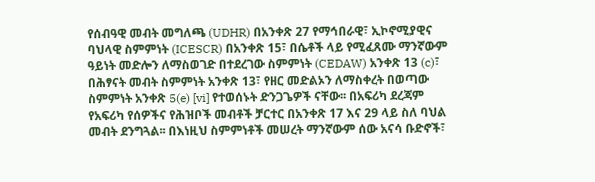የሰብዓዊ መብት መግለጫ (UDHR) በአንቀጽ 27 የማኅበራዊ፣ ኢኮኖሚያዊና ባህላዊ ስምምነት (ICESCR) በአንቀጽ 15፣ በሴቶች ላይ የሚፈጸሙ ማንኛውም ዓይነት መድሎን ለማስወገድ በተደረገው ስምምነት (CEDAW) አንቀጽ 13 (c)፣ በሕፃናት መብት ስምምነት አንቀጽ 13፣ የዘር መድልኦን ለማስቀረት በወጣው ስምምነት አንቀጽ 5(e) [vi] የተወሰኑት ድንጋጌዎች ናቸው፡፡ በአፍሪካ ደረጃም የአፍሪካ የሰዎችና የሕዝቦች መብቶች ቻርተር በአንቀጽ 17 እና 29 ላይ ስለ ባህል መብት ደንግጓል፡፡ በእነዚህ ስምምነቶች መሠረት ማንኛውም ሰው አናሳ ቡድኖች፣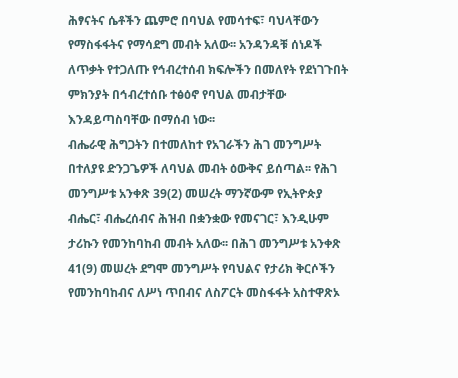ሕፃናትና ሴቶችን ጨምሮ በባህል የመሳተፍ፣ ባህላቸውን የማስፋፋትና የማሳደግ መብት አለው፡፡ አንዳንዳቹ ሰነዶች ለጥቃት የተጋለጡ የኅብረተሰብ ክፍሎችን በመለየት የደነገጉበት ምክንያት በኅብረተሰቡ ተፅዕኖ የባህል መብታቸው እንዳይጣስባቸው በማሰብ ነው፡፡
ብሔራዊ ሕግጋትን በተመለከተ የአገራችን ሕገ መንግሥት በተለያዩ ድንጋጌዎች ለባህል መብት ዕውቅና ይሰጣል፡፡ የሕገ መንግሥቱ አንቀጽ 39(2) መሠረት ማንኛውም የኢትዮጵያ ብሔር፣ ብሔረሰብና ሕዝብ በቋንቋው የመናገር፣ እንዲሁም ታሪኩን የመንከባከብ መብት አለው፡፡ በሕገ መንግሥቱ አንቀጽ 41(9) መሠረት ደግሞ መንግሥት የባህልና የታሪክ ቅርሶችን የመንከባከብና ለሥነ ጥበብና ለስፖርት መስፋፋት አስተዋጽኦ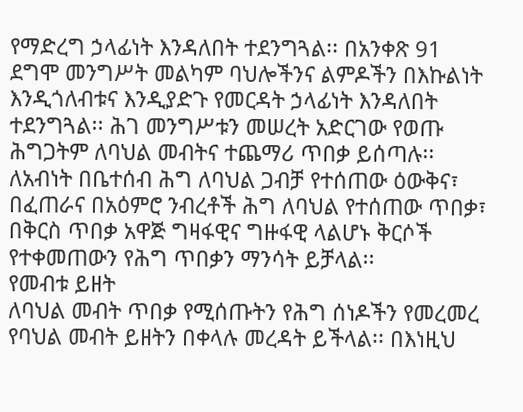የማድረግ ኃላፊነት እንዳለበት ተደንግጓል፡፡ በአንቀጽ 91 ደግሞ መንግሥት መልካም ባህሎችንና ልምዶችን በእኩልነት እንዲጎለብቱና እንዲያድጉ የመርዳት ኃላፊነት እንዳለበት ተደንግጓል፡፡ ሕገ መንግሥቱን መሠረት አድርገው የወጡ ሕግጋትም ለባህል መብትና ተጨማሪ ጥበቃ ይሰጣሉ፡፡ ለአብነት በቤተሰብ ሕግ ለባህል ጋብቻ የተሰጠው ዕውቅና፣ በፈጠራና በአዕምሮ ንብረቶች ሕግ ለባህል የተሰጠው ጥበቃ፣ በቅርስ ጥበቃ አዋጅ ግዛፋዊና ግዙፋዊ ላልሆኑ ቅርሶች የተቀመጠውን የሕግ ጥበቃን ማንሳት ይቻላል፡፡
የመብቱ ይዘት
ለባህል መብት ጥበቃ የሚሰጡትን የሕግ ሰነዶችን የመረመረ የባህል መብት ይዘትን በቀላሉ መረዳት ይችላል፡፡ በእነዚህ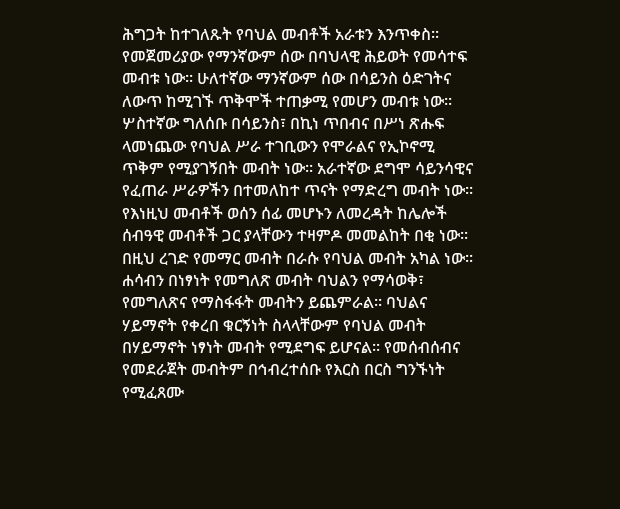ሕግጋት ከተገለጹት የባህል መብቶች አራቱን እንጥቀስ፡፡ የመጀመሪያው የማንኛውም ሰው በባህላዊ ሕይወት የመሳተፍ መብቱ ነው፡፡ ሁለተኛው ማንኛውም ሰው በሳይንስ ዕድገትና ለውጥ ከሚገኙ ጥቅሞች ተጠቃሚ የመሆን መብቱ ነው፡፡ ሦስተኛው ግለሰቡ በሳይንስ፣ በኪነ ጥበብና በሥነ ጽሑፍ ላመነጨው የባህል ሥራ ተገቢውን የሞራልና የኢኮኖሚ ጥቅም የሚያገኝበት መብት ነው፡፡ አራተኛው ደግሞ ሳይንሳዊና የፈጠራ ሥራዎችን በተመለከተ ጥናት የማድረግ መብት ነው፡፡ የእነዚህ መብቶች ወሰን ሰፊ መሆኑን ለመረዳት ከሌሎች ሰብዓዊ መብቶች ጋር ያላቸውን ተዛምዶ መመልከት በቂ ነው፡፡ በዚህ ረገድ የመማር መብት በራሱ የባህል መብት አካል ነው፡፡ ሐሳብን በነፃነት የመግለጽ መብት ባህልን የማሳወቅ፣ የመግለጽና የማስፋፋት መብትን ይጨምራል፡፡ ባህልና ሃይማኖት የቀረበ ቁርኝነት ስላላቸውም የባህል መብት በሃይማኖት ነፃነት መብት የሚደግፍ ይሆናል፡፡ የመሰብሰብና የመደራጀት መብትም በኅብረተሰቡ የእርስ በርስ ግንኙነት የሚፈጸሙ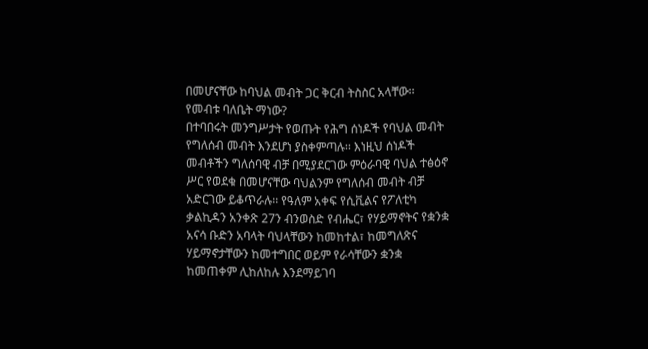በመሆናቸው ከባህል መብት ጋር ቅርብ ትስስር አላቸው፡፡
የመብቱ ባለቤት ማነው?
በተባበሩት መንግሥታት የወጡት የሕግ ሰነዶች የባህል መብት የግለሰብ መብት እንደሆነ ያስቀምጣሉ፡፡ እነዚህ ሰነዶች መብቶችን ግለሰባዊ ብቻ በሚያደርገው ምዕራባዊ ባህል ተፅዕኖ ሥር የወደቁ በመሆናቸው ባህልንም የግለሰብ መብት ብቻ አድርገው ይቆጥራሉ፡፡ የዓለም አቀፍ የሲቪልና የፖለቲካ ቃልኪዳን አንቀጽ 27ን ብንወስድ የብሔር፣ የሃይማኖትና የቋንቋ አናሳ ቡድን አባላት ባህላቸውን ከመከተል፣ ከመግለጽና ሃይማኖታቸውን ከመተግበር ወይም የራሳቸውን ቋንቋ ከመጠቀም ሊከለከሉ እንደማይገባ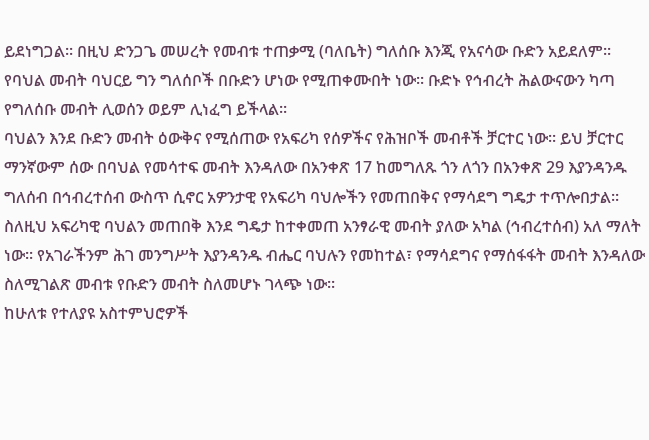ይደነግጋል፡፡ በዚህ ድንጋጌ መሠረት የመብቱ ተጠቃሚ (ባለቤት) ግለሰቡ እንጂ የአናሳው ቡድን አይደለም፡፡ የባህል መብት ባህርይ ግን ግለሰቦች በቡድን ሆነው የሚጠቀሙበት ነው፡፡ ቡድኑ የኅብረት ሕልውናውን ካጣ የግለሰቡ መብት ሊወሰን ወይም ሊነፈግ ይችላል፡፡
ባህልን እንደ ቡድን መብት ዕውቅና የሚሰጠው የአፍሪካ የሰዎችና የሕዝቦች መብቶች ቻርተር ነው፡፡ ይህ ቻርተር ማንኛውም ሰው በባህል የመሳተፍ መብት እንዳለው በአንቀጽ 17 ከመግለጹ ጎን ለጎን በአንቀጽ 29 እያንዳንዱ ግለሰብ በኅብረተሰብ ውስጥ ሲኖር አዎንታዊ የአፍሪካ ባህሎችን የመጠበቅና የማሳደግ ግዴታ ተጥሎበታል፡፡ ስለዚህ አፍሪካዊ ባህልን መጠበቅ እንደ ግዴታ ከተቀመጠ አንፃራዊ መብት ያለው አካል (ኅብረተሰብ) አለ ማለት ነው፡፡ የአገራችንም ሕገ መንግሥት እያንዳንዱ ብሔር ባህሉን የመከተል፣ የማሳደግና የማሰፋፋት መብት እንዳለው ስለሚገልጽ መብቱ የቡድን መብት ስለመሆኑ ገላጭ ነው፡፡
ከሁለቱ የተለያዩ አስተምህሮዎች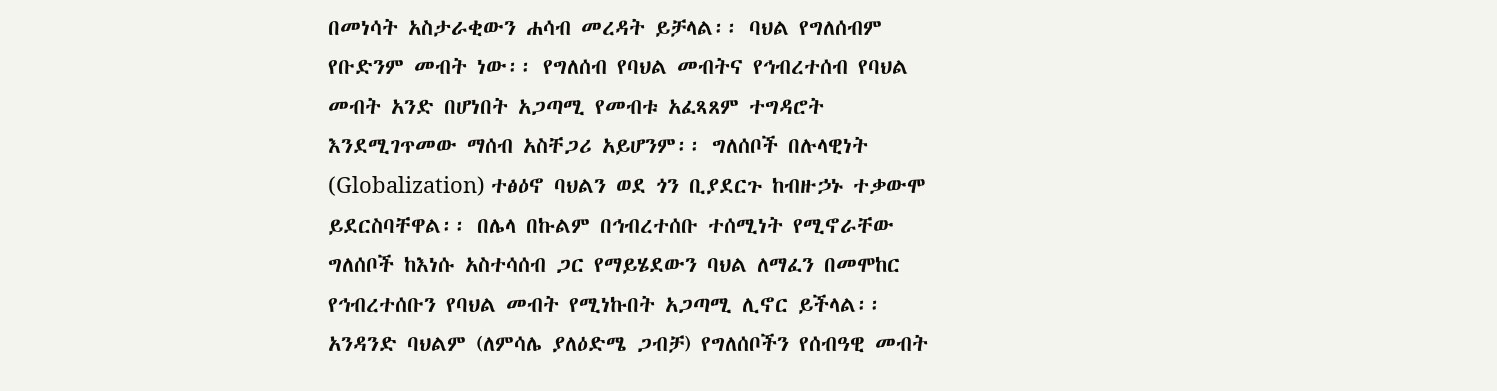በመነሳት አስታራቂውን ሐሳብ መረዳት ይቻላል፡፡ ባህል የግለሰብም የቡድንም መብት ነው፡፡ የግለሰብ የባህል መብትና የኅብረተሰብ የባህል መብት አንድ በሆነበት አጋጣሚ የመብቱ አፈጻጸም ተግዳሮት እንደሚገጥመው ማሰብ አስቸጋሪ አይሆንም፡፡ ግለሰቦች በሉላዊነት (Globalization) ተፅዕኖ ባህልን ወደ ጎን ቢያደርጉ ከብዙኃኑ ተቃውሞ ይደርስባቸዋል፡፡ በሌላ በኩልም በኅብረተሰቡ ተሰሚነት የሚኖራቸው ግለሰቦች ከእነሱ አስተሳሰብ ጋር የማይሄደውን ባህል ለማፈን በመሞከር የኅብረተሰቡን የባህል መብት የሚነኩበት አጋጣሚ ሊኖር ይችላል፡፡ አንዳንድ ባህልም (ለምሳሌ ያለዕድሜ ጋብቻ) የግለሰቦችን የሰብዓዊ መብት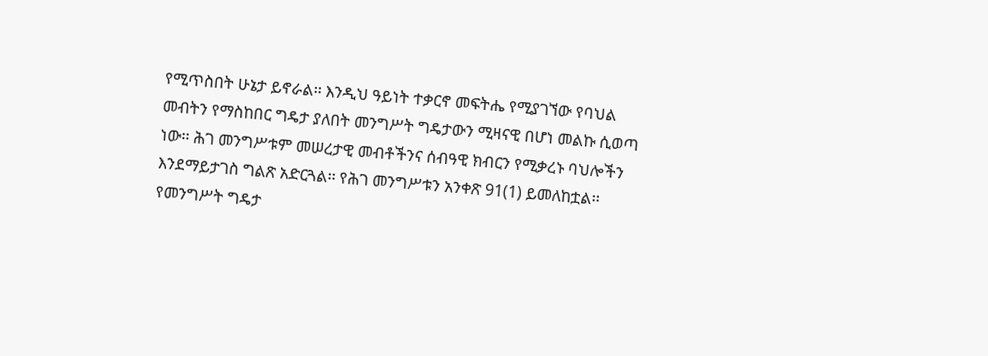የሚጥስበት ሁኔታ ይኖራል፡፡ እንዲህ ዓይነት ተቃርኖ መፍትሔ የሚያገኘው የባህል መብትን የማስከበር ግዴታ ያለበት መንግሥት ግዴታውን ሚዛናዊ በሆነ መልኩ ሲወጣ ነው፡፡ ሕገ መንግሥቱም መሠረታዊ መብቶችንና ሰብዓዊ ክብርን የሚቃረኑ ባህሎችን እንደማይታገስ ግልጽ አድርጓል፡፡ የሕገ መንግሥቱን አንቀጽ 91(1) ይመለከቷል፡፡
የመንግሥት ግዴታ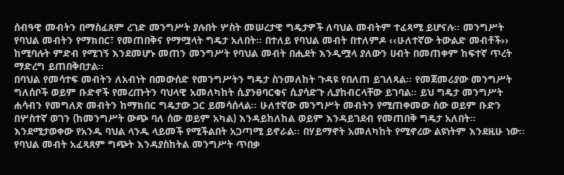ሰብዓዊ መብትን በማስፈጸም ረገድ መንግሥት ያሉበት ሦስት መሠረታዊ ግዴታዎች ለባህል መብትም ተፈጻሚ ይሆናሉ፡፡ መንግሥት የባህል መብትን የማክበር፣ የመጠበቅና የማሟላት ግዴታ አለበት፡፡ በተለይ የባህል መብት በተለምዶ ‹‹ሁለተኛው ትውልድ መብቶች›› ከሚባሉት ምድብ የሚገኝ እንደመሆኑ መጠን መንግሥት የባህል መብት በሒደት እንዲሟላ ያለውን ሀብት በመጠቀም ከፍተኛ ጥረት ማድረግ ይጠበቅበታል፡፡
በባህል የመሳተፍ መብትን ለአብነት በመውሰድ የመንግሥትን ግዴታ ስንመለከት ጉዳዩ የበለጠ ይገለጻል፡፡ የመጀመሪያው መንግሥት ግለሰቦች ወይም ቡድኖች የመረጡትን ባህላዊ አመለካከት ሲያንፀባርቁና ሲያሳድጉ ሊያከብርላቸው ይገባል፡፡ ይህ ግዴታ መንግሥት ሐሳብን የመግለጽ መብትን ከማክበር ግዴታው ጋር ይመሳሰላል፡፡ ሁለተኛው መንግሥት መብትን የሚጠቀመው ሰው ወይም ቡድን በሦስተኛ ወገን (ከመንግሥት ውጭ ባለ ሰው ወይም አካል) እንዳይከለከል ወይም እንዳይገደብ የመጠበቅ ግዴታ አለበት፡፡ እንደሚታወቀው የአንዱ ባህል ላንዱ ላይመች የሚችልበት አጋጣሚ ይኖራል፡፡ በሃይማኖት አመለካከት የሚኖረው ልዩነትም እንደዚሁ ነው፡፡ የባህል መብት አፈጻጸም ግጭት እንዳያስከትል መንግሥት ጥበቃ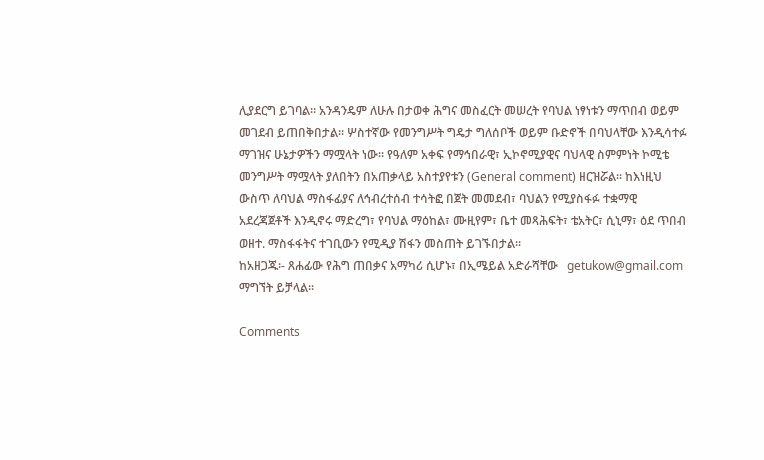ሊያደርግ ይገባል፡፡ አንዳንዴም ለሁሉ በታወቀ ሕግና መስፈርት መሠረት የባህል ነፃነቱን ማጥበብ ወይም መገደብ ይጠበቅበታል፡፡ ሦስተኛው የመንግሥት ግዴታ ግለሰቦች ወይም ቡድኖች በባህላቸው እንዲሳተፉ ማገዝና ሁኔታዎችን ማሟላት ነው፡፡ የዓለም አቀፍ የማኅበራዊ፣ ኢኮኖሚያዊና ባህላዊ ስምምነት ኮሚቴ መንግሥት ማሟላት ያለበትን በአጠቃላይ አስተያየቱን (General comment) ዘርዝሯል፡፡ ከእነዚህ ውስጥ ለባህል ማስፋፊያና ለኅብረተሰብ ተሳትፎ በጀት መመደብ፣ ባህልን የሚያስፋፉ ተቋማዊ አደረጃጀቶች እንዲኖሩ ማድረግ፣ የባህል ማዕከል፣ ሙዚየም፣ ቤተ መጻሕፍት፣ ቴአትር፣ ሲኒማ፣ ዕደ ጥበብ ወዘተ. ማስፋፋትና ተገቢውን የሚዲያ ሽፋን መስጠት ይገኙበታል፡፡
ከአዘጋጁ፡- ጸሐፊው የሕግ ጠበቃና አማካሪ ሲሆኑ፣ በኢሜይል አድራሻቸው   getukow@gmail.com  ማግኘት ይቻላል፡፡

Comments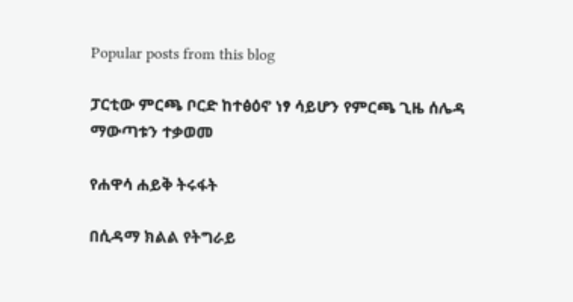Popular posts from this blog

ፓርቲው ምርጫ ቦርድ ከተፅዕኖ ነፃ ሳይሆን የምርጫ ጊዜ ሰሌዳ ማውጣቱን ተቃወመ

የሐዋሳ ሐይቅ ትሩፋት

በሲዳማ ክልል የትግራይ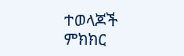ተወላጆች ምክክር